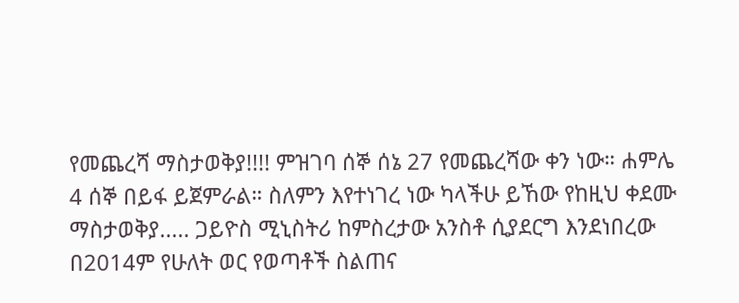የመጨረሻ ማስታወቅያ!!!! ምዝገባ ሰኞ ሰኔ 27 የመጨረሻው ቀን ነው። ሐምሌ 4 ሰኞ በይፋ ይጀምራል። ስለምን እየተነገረ ነው ካላችሁ ይኸው የከዚህ ቀደሙ ማስታወቅያ..... ጋይዮስ ሚኒስትሪ ከምስረታው አንስቶ ሲያደርግ እንደነበረው በ2014ም የሁለት ወር የወጣቶች ስልጠና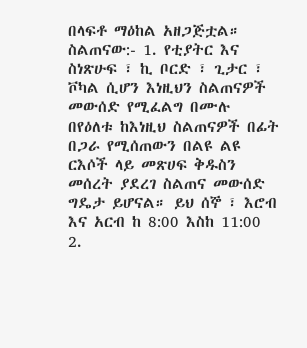በላፍቶ ማዕከል አዘጋጅቷል። ስልጠናው:- 1. የቲያትር እና ስነጽሁፍ ፣ ኪ ቦርድ ፣ ጊታር ፣ ቮካል ሲሆን እነዚህን ስልጠናዎች መውሰድ የሚፈልግ በሙሉ በየዕለቱ ከእነዚህ ስልጠናዎች በፊት በጋራ የሚሰጠውን በልዩ ልዩ ርእሶች ላይ መጽሀፍ ቅዱስን መሰረት ያደረገ ስልጠና መውሰድ ግዴታ ይሆናል። ይህ ሰኞ ፣ እሮብ እና አርብ ከ 8:00 እስከ 11:00 2.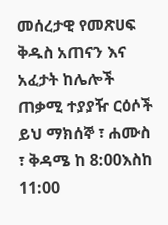መሰረታዊ የመጽሀፍ ቅዱስ አጠናን እና አፈታት ከሌሎች ጠቃሚ ተያያዥ ርዕሶች ይህ ማክሰኞ ፣ ሐሙስ ፣ ቅዳሜ ከ 8:00እስከ 11:00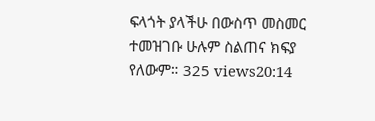ፍላጎት ያላችሁ በውስጥ መስመር ተመዝገቡ ሁሉም ስልጠና ክፍያ የለውም። 325 views20:14